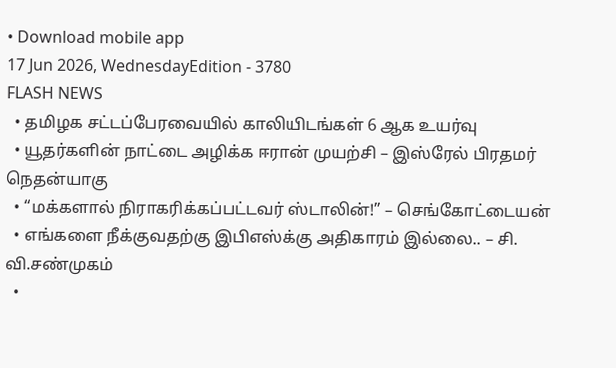• Download mobile app
17 Jun 2026, WednesdayEdition - 3780
FLASH NEWS
  • தமிழக சட்டப்பேரவையில் காலியிடங்கள் 6 ஆக உயர்வு
  • யூதர்களின் நாட்டை அழிக்க ஈரான் முயற்சி – இஸ்ரேல் பிரதமர் நெதன்யாகு
  • “மக்களால் நிராகரிக்கப்பட்டவர் ஸ்டாலின்!” – செங்கோட்டையன்
  • எங்களை நீக்குவதற்கு இபிஎஸ்க்கு அதிகாரம் இல்லை.. – சி. வி.சண்முகம்
  •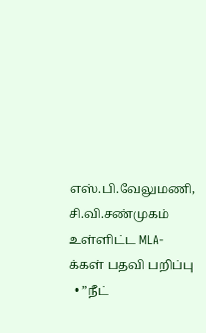எஸ்.பி.வேலுமணி, சி.வி.சண்முகம் உள்ளிட்ட MLA-க்கள் பதவி பறிப்பு
  • ”நீட்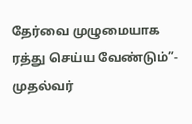தேர்வை முழுமையாக ரத்து செய்ய வேண்டும்”- முதல்வர்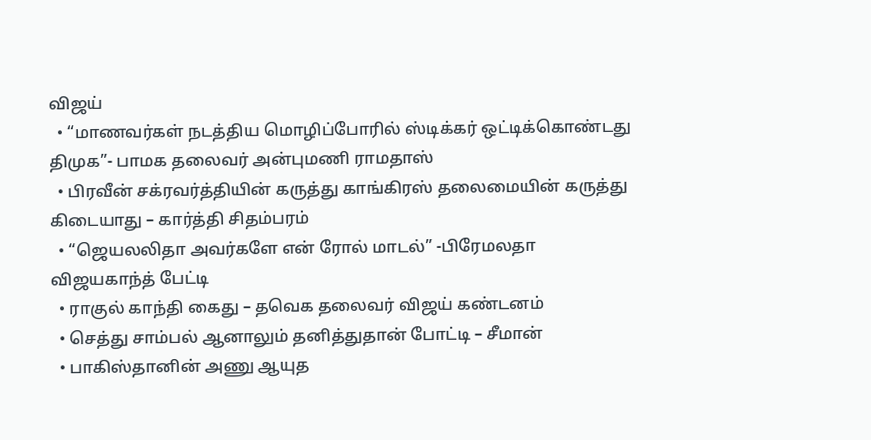விஜய்
  • “மாணவர்கள் நடத்திய மொழிப்போரில் ஸ்டிக்கர் ஒட்டிக்கொண்டது திமுக”- பாமக தலைவர் அன்புமணி ராமதாஸ்
  • பிரவீன் சக்ரவர்த்தியின் கருத்து காங்கிரஸ் தலைமையின் கருத்து கிடையாது – கார்த்தி சிதம்பரம்
  • “ஜெயலலிதா அவர்களே என் ரோல் மாடல்” -பிரேமலதா விஜயகாந்த் பேட்டி
  • ராகுல் காந்தி கைது – தவெக தலைவர் விஜய் கண்டனம்
  • செத்து சாம்பல் ஆனாலும் தனித்துதான் போட்டி – சீமான்
  • பாகிஸ்தானின் அணு ஆயுத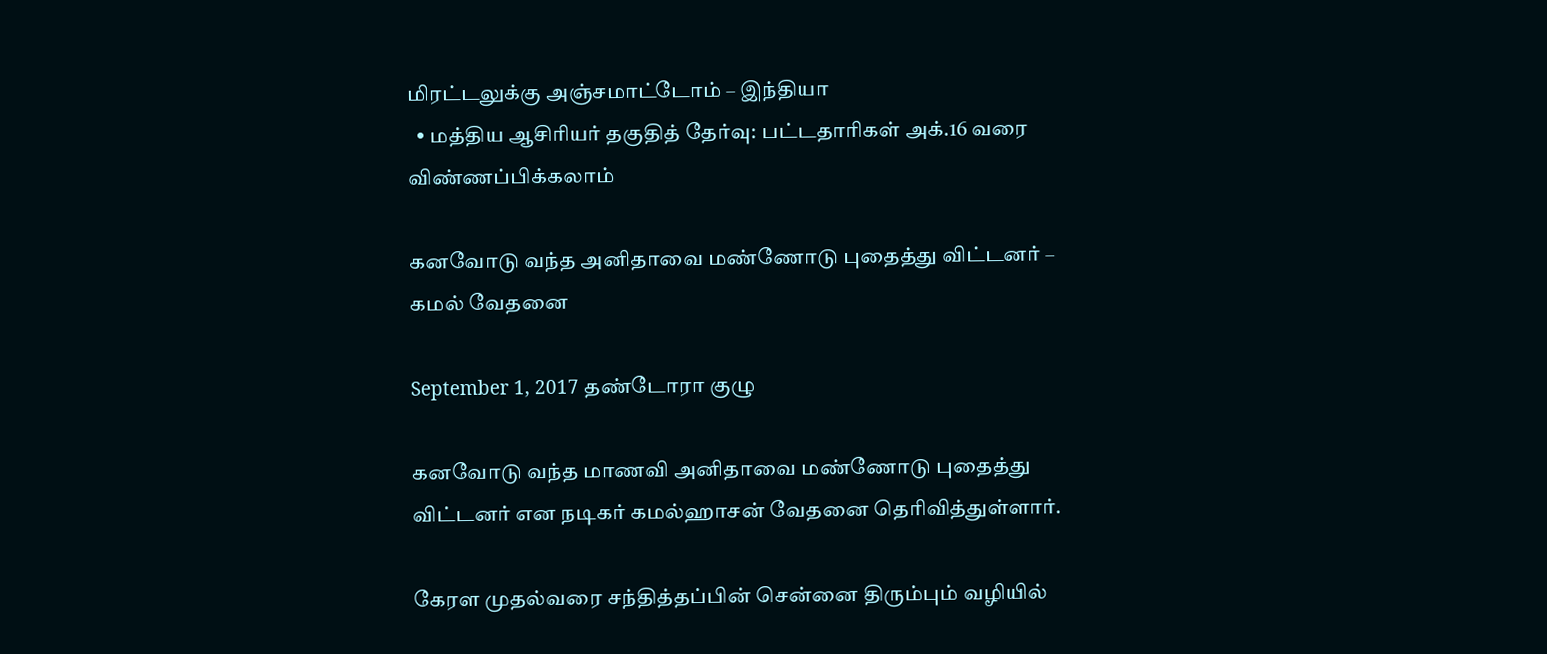மிரட்டலுக்கு அஞ்சமாட்டோம் – இந்தியா
  • மத்திய ஆசிரியர் தகுதித் தேர்வு: பட்டதாரிகள் அக்.16 வரை விண்ணப்பிக்கலாம்

கனவோடு வந்த அனிதாவை மண்ணோடு புதைத்து விட்டனர் – கமல் வேதனை

September 1, 2017 தண்டோரா குழு

கனவோடு வந்த மாணவி அனிதாவை மண்ணோடு புதைத்து விட்டனர் என நடிகர் கமல்ஹாசன் வேதனை தெரிவித்துள்ளார்.

கேரள முதல்வரை சந்தித்தப்பின் சென்னை திரும்பும் வழியில்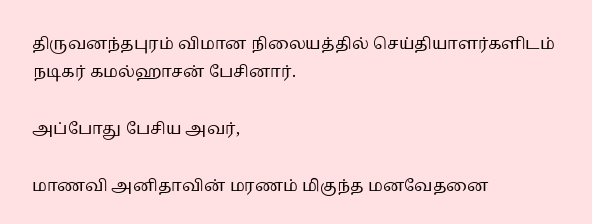திருவனந்தபுரம் விமான நிலையத்தில் செய்தியாளர்களிடம் நடிகர் கமல்ஹாசன் பேசினார்.

அப்போது பேசிய அவர்,

மாணவி அனிதாவின் மரணம் மிகுந்த மனவேதனை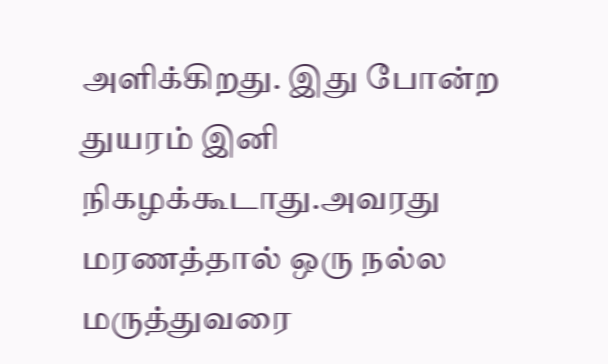அளிக்கிறது. இது போன்ற துயரம் இனி நிகழக்கூடாது.அவரது மரணத்தால் ஒரு நல்ல மருத்துவரை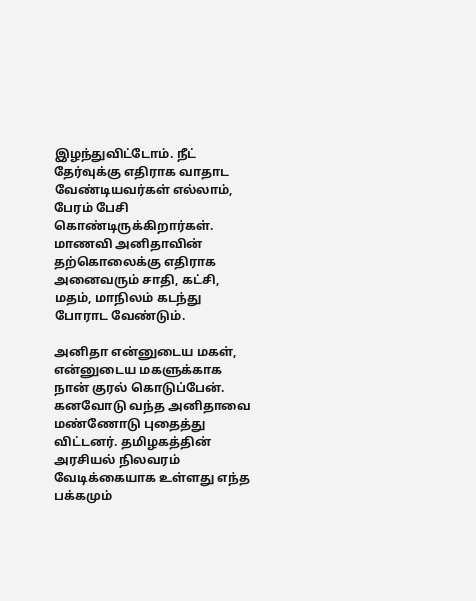இழந்துவிட்டோம். நீட் தேர்வுக்கு எதிராக வாதாட வேண்டியவர்கள் எல்லாம், பேரம் பேசி கொண்டிருக்கிறார்கள். மாணவி அனிதாவின் தற்கொலைக்கு எதிராக அனைவரும் சாதி, கட்சி, மதம், மாநிலம் கடந்து போராட வேண்டும்.

அனிதா என்னுடைய மகள், என்னுடைய மகளுக்காக நான் குரல் கொடுப்பேன். கனவோடு வந்த அனிதாவை மண்ணோடு புதைத்து விட்டனர். தமிழகத்தின் அரசியல் நிலவரம் வேடிக்கையாக உள்ளது எந்த பக்கமும்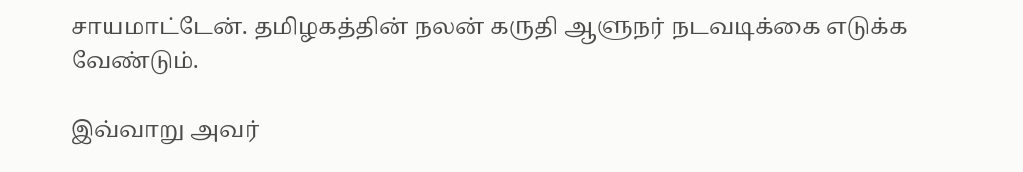சாயமாட்டேன். தமிழகத்தின் நலன் கருதி ஆளுநர் நடவடிக்கை எடுக்க வேண்டும்.

இவ்வாறு அவர்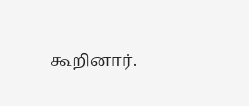கூறினார்.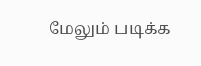மேலும் படிக்க